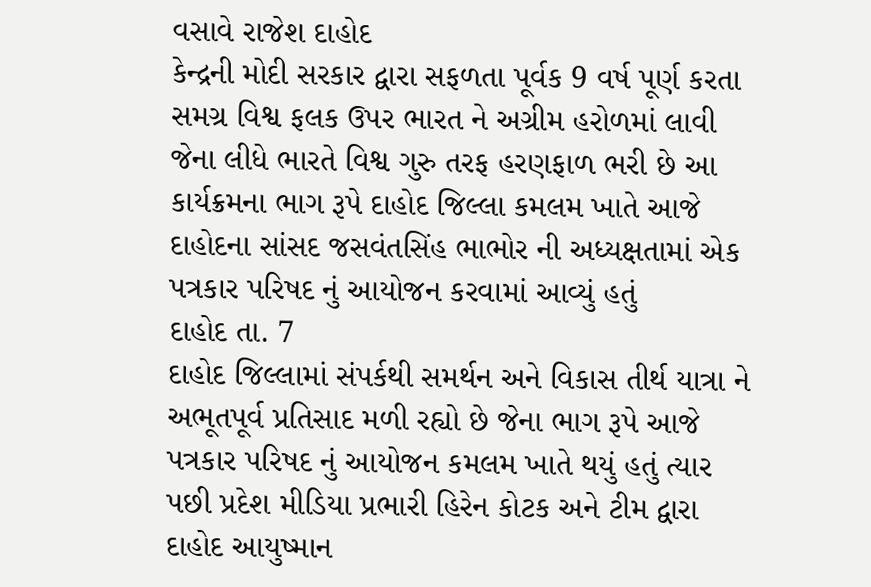વસાવે રાજેશ દાહોદ
કેન્દ્રની મોદી સરકાર દ્વારા સફળતા પૂર્વક 9 વર્ષ પૂર્ણ કરતા સમગ્ર વિશ્વ ફલક ઉપર ભારત ને અગ્રીમ હરોળમાં લાવી જેના લીધે ભારતે વિશ્વ ગુરુ તરફ હરણફાળ ભરી છે આ કાર્યક્રમના ભાગ રૂપે દાહોદ જિલ્લા કમલમ ખાતે આજે દાહોદના સાંસદ જસવંતસિંહ ભાભોર ની અધ્યક્ષતામાં એક પત્રકાર પરિષદ નું આયોજન કરવામાં આવ્યું હતું
દાહોદ તા. 7
દાહોદ જિલ્લામાં સંપર્કથી સમર્થન અને વિકાસ તીર્થ યાત્રા ને અભૂતપૂર્વ પ્રતિસાદ મળી રહ્યો છે જેના ભાગ રૂપે આજે પત્રકાર પરિષદ નું આયોજન કમલમ ખાતે થયું હતું ત્યાર પછી પ્રદેશ મીડિયા પ્રભારી હિરેન કોટક અને ટીમ દ્વારા દાહોદ આયુષ્માન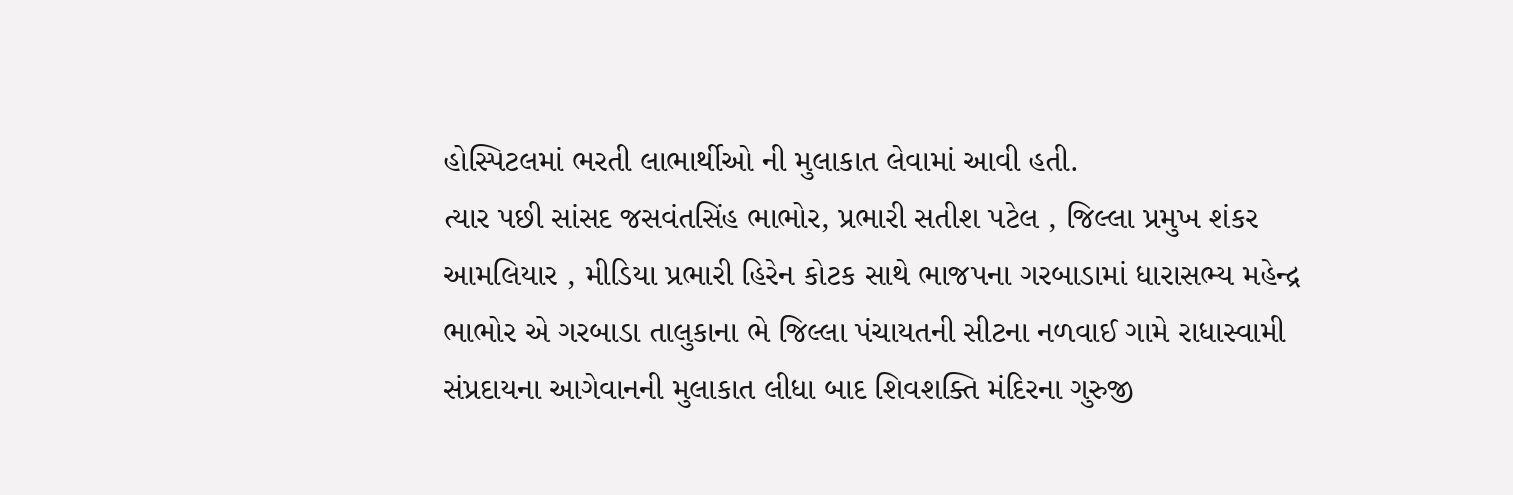હોસ્પિટલમાં ભરતી લાભાર્થીઓ ની મુલાકાત લેવામાં આવી હતી.
ત્યાર પછી સાંસદ જસવંતસિંહ ભાભોર, પ્રભારી સતીશ પટેલ , જિલ્લા પ્રમુખ શંકર આમલિયાર , મીડિયા પ્રભારી હિરેન કોટક સાથે ભાજપના ગરબાડામાં ધારાસભ્ય મહેન્દ્ર ભાભોર એ ગરબાડા તાલુકાના ભે જિલ્લા પંચાયતની સીટના નળવાઈ ગામે રાધાસ્વામી સંપ્રદાયના આગેવાનની મુલાકાત લીધા બાદ શિવશક્તિ મંદિરના ગુરુજી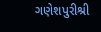ગણેશપુરીશ્રી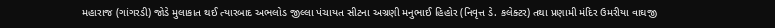મહારાજ (ગાંગરડી) જોડે મુલાકાત થઈ ત્યારબાદ અભલોડ જીલ્લા પંચાયત સીટના અગ્રણી મનુભાઈ હિહોર (નિવૃત્ત ડે. કલેક્ટર) તથા પ્રણામી મંદિર ઉમરીયા વાઘજી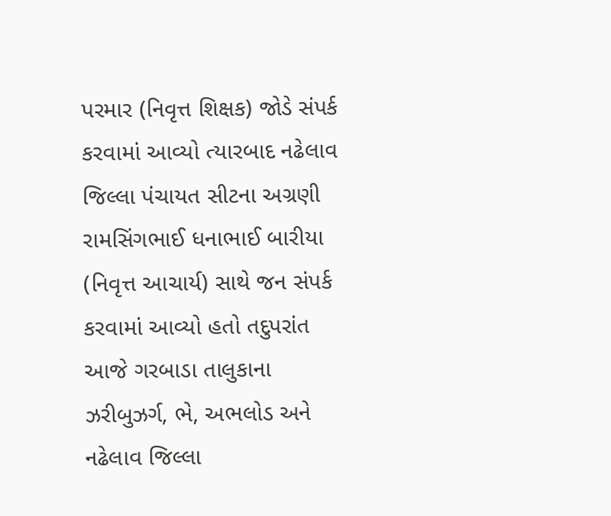પરમાર (નિવૃત્ત શિક્ષક) જોડે સંપર્ક કરવામાં આવ્યો ત્યારબાદ નઢેલાવ જિલ્લા પંચાયત સીટના અગ્રણી રામસિંગભાઈ ધનાભાઈ બારીયા (નિવૃત્ત આચાર્ય) સાથે જન સંપર્ક કરવામાં આવ્યો હતો તદુપરાંત આજે ગરબાડા તાલુકાના ઝરીબુઝર્ગ, ભે, અભલોડ અને નઢેલાવ જિલ્લા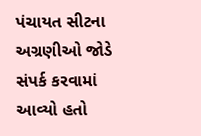પંચાયત સીટના અગ્રણીઓ જોડે સંપર્ક કરવામાં આવ્યો હતો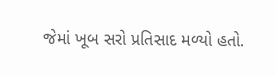જેમાં ખૂબ સરો પ્રતિસાદ મળ્યો હતો.